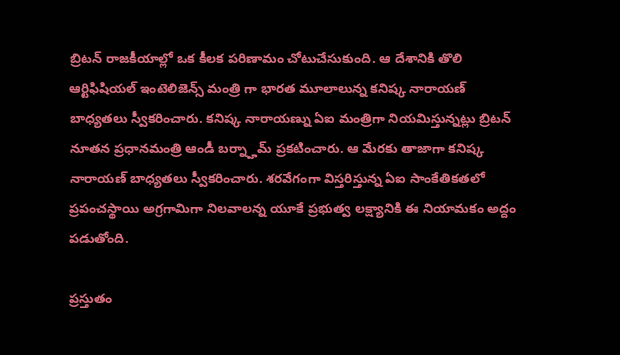బ్రిటన్ రాజకీయాల్లో ఒక కీలక పరిణామం చోటుచేసుకుంది. ఆ దేశానికి తొలి ఆర్టిఫిషియల్ ఇంటెలిజెన్స్ మంత్రి గా భారత మూలాలున్న కనిష్క నారాయణ్ బాధ్యతలు స్వీకరించారు. కనిష్క నారాయణ్ను ఏఐ మంత్రిగా నియమిస్తున్నట్లు బ్రిటన్ నూతన ప్రధానమంత్రి ఆండీ బర్న్హామ్ ప్రకటించారు. ఆ మేరకు తాజాగా కనిష్క నారాయణ్ బాధ్యతలు స్వీకరించారు. శరవేగంగా విస్తరిస్తున్న ఏఐ సాంకేతికతలో ప్రపంచస్థాయి అగ్రగామిగా నిలవాలన్న యూకే ప్రభుత్వ లక్ష్యానికి ఈ నియామకం అద్దం పడుతోంది.

ప్రస్తుతం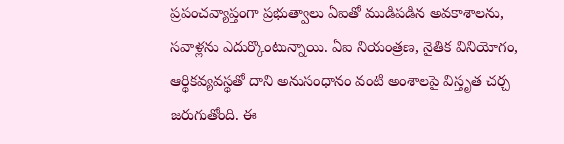ప్రపంచవ్యాప్తంగా ప్రభుత్వాలు ఏఐతో ముడిపడిన అవకాశాలను, సవాళ్లను ఎదుర్కొంటున్నాయి. ఏఐ నియంత్రణ, నైతిక వినియోగం, ఆర్థికవ్యవస్థతో దాని అనుసంధానం వంటి అంశాలపై విస్తృత చర్చ జరుగుతోంది. ఈ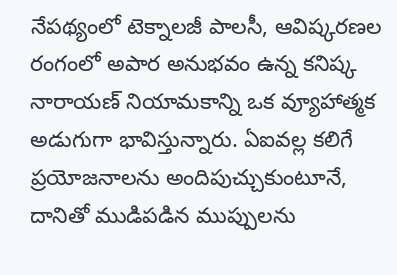నేపథ్యంలో టెక్నాలజీ పాలసీ, ఆవిష్కరణల రంగంలో అపార అనుభవం ఉన్న కనిష్క నారాయణ్ నియామకాన్ని ఒక వ్యూహాత్మక అడుగుగా భావిస్తున్నారు. ఏఐవల్ల కలిగే ప్రయోజనాలను అందిపుచ్చుకుంటూనే, దానితో ముడిపడిన ముప్పులను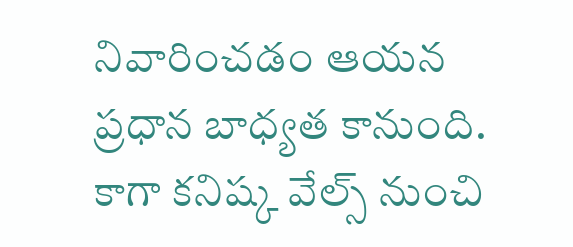నివారించడం ఆయన ప్రధాన బాధ్యత కానుంది. కాగా కనిష్క వేల్స్ నుంచి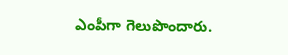ఎంపీగా గెలుపొందారు.